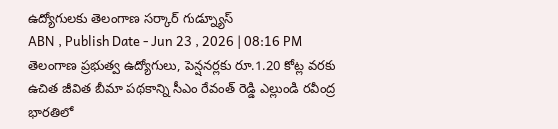ఉద్యోగులకు తెలంగాణ సర్కార్ గుడ్న్యూస్
ABN , Publish Date - Jun 23 , 2026 | 08:16 PM
తెలంగాణ ప్రభుత్వ ఉద్యోగులు, పెన్షనర్లకు రూ.1.20 కోట్ల వరకు ఉచిత జీవిత బీమా పథకాన్ని సీఎం రేవంత్ రెడ్డి ఎల్లుండి రవీంద్ర భారతిలో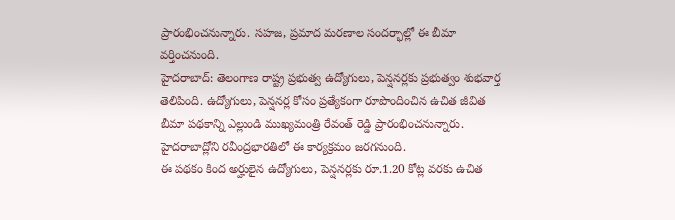ప్రారంభించనున్నారు. సహజ, ప్రమాద మరణాల సందర్భాల్లో ఈ బీమా వర్తించనుంది.
హైదరాబాద్: తెలంగాణ రాష్ట్ర ప్రభుత్వ ఉద్యోగులు, పెన్షనర్లకు ప్రభుత్వం శుభవార్త తెలిపింది. ఉద్యోగులు, పెన్షనర్ల కోసం ప్రత్యేకంగా రూపొందించిన ఉచిత జీవిత బీమా పథకాన్ని ఎల్లుండి ముఖ్యమంత్రి రేవంత్ రెడ్డి ప్రారంభించనున్నారు. హైదరాబాద్లోని రవీంద్రభారతిలో ఈ కార్యక్రమం జరగనుంది.
ఈ పథకం కింద అర్హులైన ఉద్యోగులు, పెన్షనర్లకు రూ.1.20 కోట్ల వరకు ఉచిత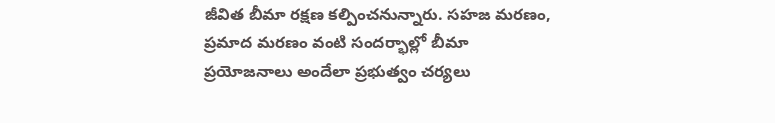జీవిత బీమా రక్షణ కల్పించనున్నారు. సహజ మరణం, ప్రమాద మరణం వంటి సందర్భాల్లో బీమా ప్రయోజనాలు అందేలా ప్రభుత్వం చర్యలు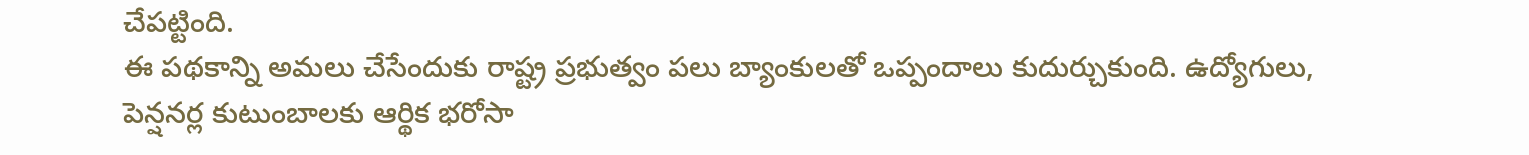చేపట్టింది.
ఈ పథకాన్ని అమలు చేసేందుకు రాష్ట్ర ప్రభుత్వం పలు బ్యాంకులతో ఒప్పందాలు కుదుర్చుకుంది. ఉద్యోగులు, పెన్షనర్ల కుటుంబాలకు ఆర్థిక భరోసా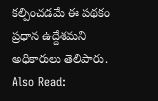కల్పించడమే ఈ పథకం ప్రధాన ఉద్దేశమని అధికారులు తెలిపారు.
Also Read: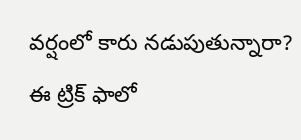వర్షంలో కారు నడుపుతున్నారా? ఈ ట్రిక్ ఫాలో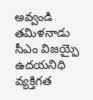అవ్వండి
తమిళనాడు సీఎం విజయ్పై ఉదయనిధి వ్యక్తిగత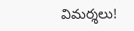విమర్శలు!